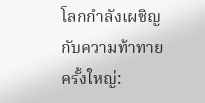โลกกำลังเผชิญกับความท้าทายครั้งใหญ่: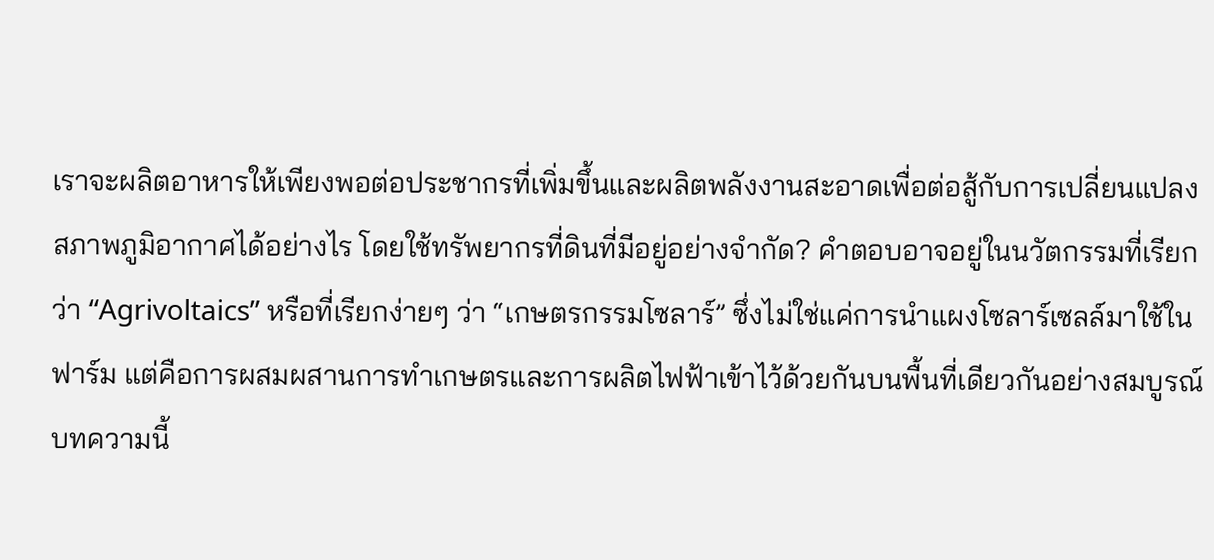เราจะผลิตอาหารให้เพียงพอต่อประชากรที่เพิ่มขึ้นและผลิตพลังงานสะอาดเพื่อต่อสู้กับการเปลี่ยนแปลงสภาพภูมิอากาศได้อย่างไร โดยใช้ทรัพยากรที่ดินที่มีอยู่อย่างจำกัด? คำตอบอาจอยู่ในนวัตกรรมที่เรียกว่า “Agrivoltaics” หรือที่เรียกง่ายๆ ว่า “เกษตรกรรมโซลาร์” ซึ่งไม่ใช่แค่การนำแผงโซลาร์เซลล์มาใช้ในฟาร์ม แต่คือการผสมผสานการทำเกษตรและการผลิตไฟฟ้าเข้าไว้ด้วยกันบนพื้นที่เดียวกันอย่างสมบูรณ์
บทความนี้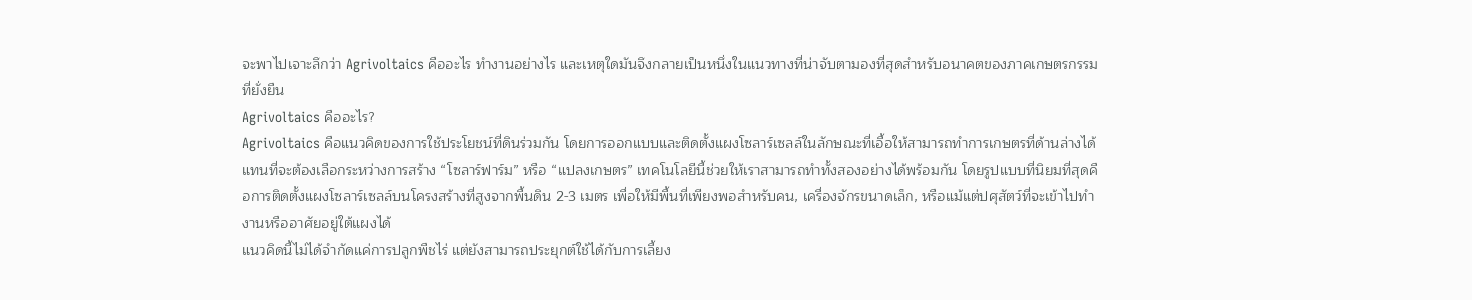จะพาไปเจาะลึกว่า Agrivoltaics คืออะไร ทำงานอย่างไร และเหตุใดมันจึงกลายเป็นหนึ่งในแนวทางที่น่าจับตามองที่สุดสำหรับอนาคตของภาคเกษตรกรรมที่ยั่งยืน
Agrivoltaics คืออะไร?
Agrivoltaics คือแนวคิดของการใช้ประโยชน์ที่ดินร่วมกัน โดยการออกแบบและติดตั้งแผงโซลาร์เซลล์ในลักษณะที่เอื้อให้สามารถทำการเกษตรที่ด้านล่างได้ แทนที่จะต้องเลือกระหว่างการสร้าง “โซลาร์ฟาร์ม” หรือ “แปลงเกษตร” เทคโนโลยีนี้ช่วยให้เราสามารถทำทั้งสองอย่างได้พร้อมกัน โดยรูปแบบที่นิยมที่สุดคือการติดตั้งแผงโซลาร์เซลล์บนโครงสร้างที่สูงจากพื้นดิน 2-3 เมตร เพื่อให้มีพื้นที่เพียงพอสำหรับคน, เครื่องจักรขนาดเล็ก, หรือแม้แต่ปศุสัตว์ที่จะเข้าไปทำงานหรืออาศัยอยู่ใต้แผงได้
แนวคิดนี้ไม่ได้จำกัดแค่การปลูกพืชไร่ แต่ยังสามารถประยุกต์ใช้ได้กับการเลี้ยง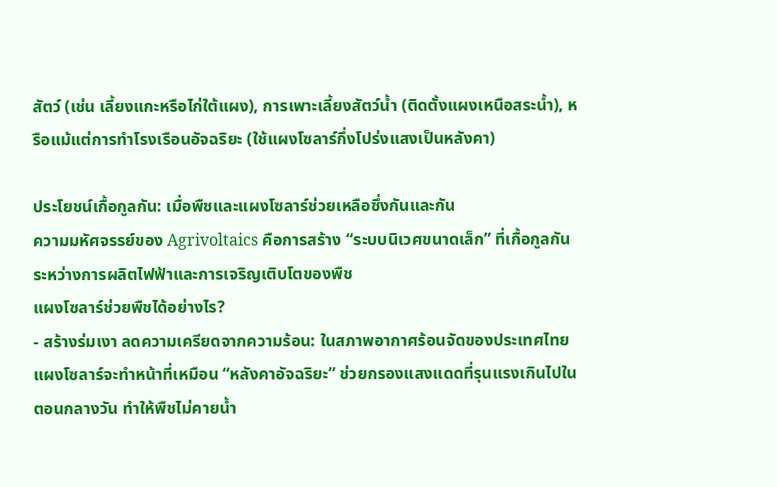สัตว์ (เช่น เลี้ยงแกะหรือไก่ใต้แผง), การเพาะเลี้ยงสัตว์น้ำ (ติดตั้งแผงเหนือสระน้ำ), หรือแม้แต่การทำโรงเรือนอัจฉริยะ (ใช้แผงโซลาร์กึ่งโปร่งแสงเป็นหลังคา)

ประโยชน์เกื้อกูลกัน: เมื่อพืชและแผงโซลาร์ช่วยเหลือซึ่งกันและกัน
ความมหัศจรรย์ของ Agrivoltaics คือการสร้าง “ระบบนิเวศขนาดเล็ก” ที่เกื้อกูลกันระหว่างการผลิตไฟฟ้าและการเจริญเติบโตของพืช
แผงโซลาร์ช่วยพืชได้อย่างไร?
- สร้างร่มเงา ลดความเครียดจากความร้อน: ในสภาพอากาศร้อนจัดของประเทศไทย แผงโซลาร์จะทำหน้าที่เหมือน “หลังคาอัจฉริยะ” ช่วยกรองแสงแดดที่รุนแรงเกินไปในตอนกลางวัน ทำให้พืชไม่คายน้ำ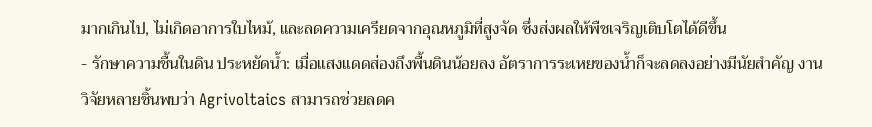มากเกินไป, ไม่เกิดอาการใบไหม้, และลดความเครียดจากอุณหภูมิที่สูงจัด ซึ่งส่งผลให้พืชเจริญเติบโตได้ดีขึ้น
- รักษาความชื้นในดิน ประหยัดน้ำ: เมื่อแสงแดดส่องถึงพื้นดินน้อยลง อัตราการระเหยของน้ำก็จะลดลงอย่างมีนัยสำคัญ งานวิจัยหลายชิ้นพบว่า Agrivoltaics สามารถช่วยลดค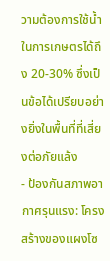วามต้องการใช้น้ำในการเกษตรได้ถึง 20-30% ซึ่งเป็นข้อได้เปรียบอย่างยิ่งในพื้นที่ที่เสี่ยงต่อภัยแล้ง
- ป้องกันสภาพอากาศรุนแรง: โครงสร้างของแผงโซ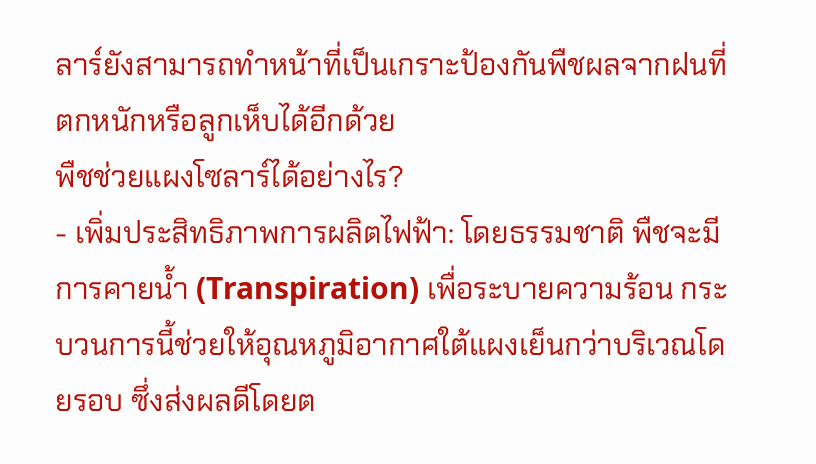ลาร์ยังสามารถทำหน้าที่เป็นเกราะป้องกันพืชผลจากฝนที่ตกหนักหรือลูกเห็บได้อีกด้วย
พืชช่วยแผงโซลาร์ได้อย่างไร?
- เพิ่มประสิทธิภาพการผลิตไฟฟ้า: โดยธรรมชาติ พืชจะมีการคายน้ำ (Transpiration) เพื่อระบายความร้อน กระบวนการนี้ช่วยให้อุณหภูมิอากาศใต้แผงเย็นกว่าบริเวณโดยรอบ ซึ่งส่งผลดีโดยต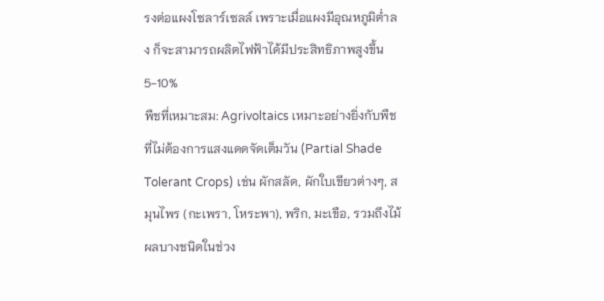รงต่อแผงโซลาร์เซลล์ เพราะเมื่อแผงมีอุณหภูมิต่ำลง ก็จะสามารถผลิตไฟฟ้าได้มีประสิทธิภาพสูงขึ้น 5-10%
พืชที่เหมาะสม: Agrivoltaics เหมาะอย่างยิ่งกับพืชที่ไม่ต้องการแสงแดดจัดเต็มวัน (Partial Shade Tolerant Crops) เช่น ผักสลัด, ผักใบเขียวต่างๆ, สมุนไพร (กะเพรา, โหระพา), พริก, มะเขือ, รวมถึงไม้ผลบางชนิดในช่วง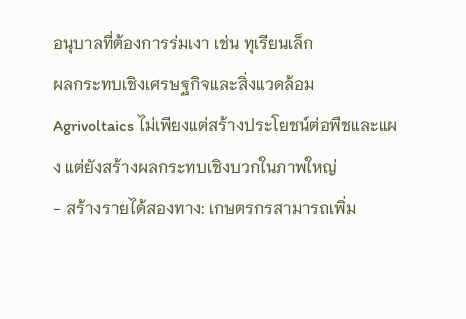อนุบาลที่ต้องการร่มเงา เช่น ทุเรียนเล็ก
ผลกระทบเชิงเศรษฐกิจและสิ่งแวดล้อม
Agrivoltaics ไม่เพียงแต่สร้างประโยชน์ต่อพืชและแผง แต่ยังสร้างผลกระทบเชิงบวกในภาพใหญ่
- สร้างรายได้สองทาง: เกษตรกรสามารถเพิ่ม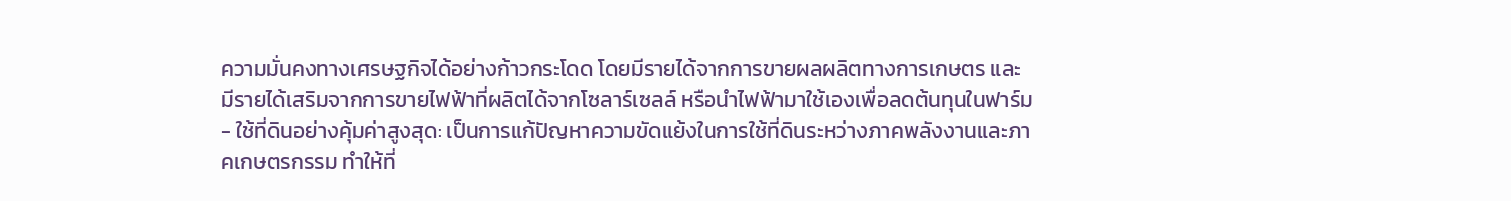ความมั่นคงทางเศรษฐกิจได้อย่างก้าวกระโดด โดยมีรายได้จากการขายผลผลิตทางการเกษตร และมีรายได้เสริมจากการขายไฟฟ้าที่ผลิตได้จากโซลาร์เซลล์ หรือนำไฟฟ้ามาใช้เองเพื่อลดต้นทุนในฟาร์ม
- ใช้ที่ดินอย่างคุ้มค่าสูงสุด: เป็นการแก้ปัญหาความขัดแย้งในการใช้ที่ดินระหว่างภาคพลังงานและภาคเกษตรกรรม ทำให้ที่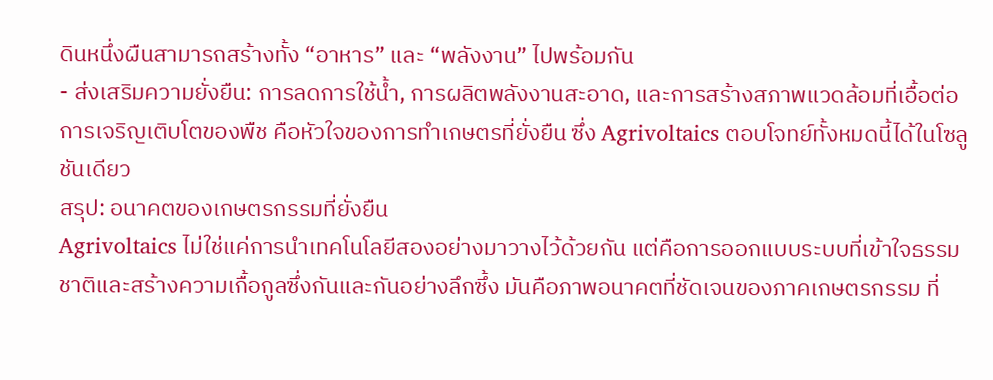ดินหนึ่งผืนสามารถสร้างทั้ง “อาหาร” และ “พลังงาน” ไปพร้อมกัน
- ส่งเสริมความยั่งยืน: การลดการใช้น้ำ, การผลิตพลังงานสะอาด, และการสร้างสภาพแวดล้อมที่เอื้อต่อการเจริญเติบโตของพืช คือหัวใจของการทำเกษตรที่ยั่งยืน ซึ่ง Agrivoltaics ตอบโจทย์ทั้งหมดนี้ได้ในโซลูชันเดียว
สรุป: อนาคตของเกษตรกรรมที่ยั่งยืน
Agrivoltaics ไม่ใช่แค่การนำเทคโนโลยีสองอย่างมาวางไว้ด้วยกัน แต่คือการออกแบบระบบที่เข้าใจธรรมชาติและสร้างความเกื้อกูลซึ่งกันและกันอย่างลึกซึ้ง มันคือภาพอนาคตที่ชัดเจนของภาคเกษตรกรรม ที่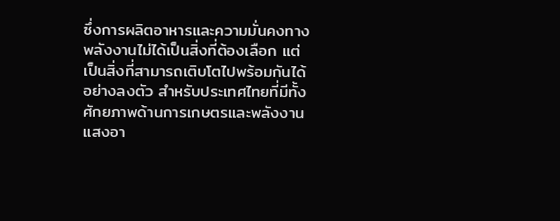ซึ่งการผลิตอาหารและความมั่นคงทางพลังงานไม่ได้เป็นสิ่งที่ต้องเลือก แต่เป็นสิ่งที่สามารถเติบโตไปพร้อมกันได้อย่างลงตัว สำหรับประเทศไทยที่มีทั้งศักยภาพด้านการเกษตรและพลังงานแสงอา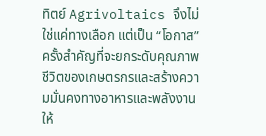ทิตย์ Agrivoltaics จึงไม่ใช่แค่ทางเลือก แต่เป็น “โอกาส” ครั้งสำคัญที่จะยกระดับคุณภาพชีวิตของเกษตรกรและสร้างความมั่นคงทางอาหารและพลังงานให้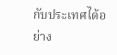กับประเทศได้อย่าง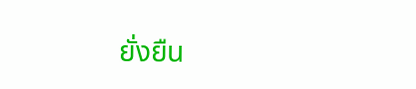ยั่งยืน